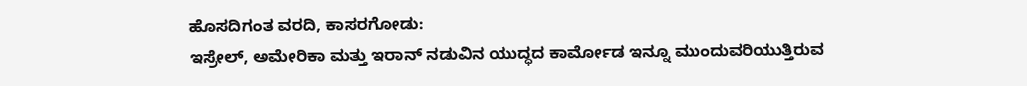ಹೊಸದಿಗಂತ ವರದಿ, ಕಾಸರಗೋಡು:
ಇಸ್ರೇಲ್, ಅಮೇರಿಕಾ ಮತ್ತು ಇರಾನ್ ನಡುವಿನ ಯುದ್ಧದ ಕಾರ್ಮೋಡ ಇನ್ನೂ ಮುಂದುವರಿಯುತ್ತಿರುವ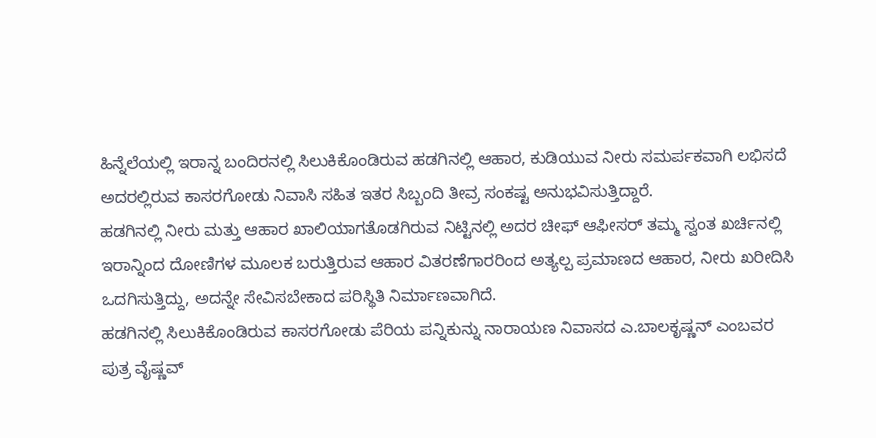ಹಿನ್ನೆಲೆಯಲ್ಲಿ ಇರಾನ್ನ ಬಂದಿರನಲ್ಲಿ ಸಿಲುಕಿಕೊಂಡಿರುವ ಹಡಗಿನಲ್ಲಿ ಆಹಾರ, ಕುಡಿಯುವ ನೀರು ಸಮರ್ಪಕವಾಗಿ ಲಭಿಸದೆ ಅದರಲ್ಲಿರುವ ಕಾಸರಗೋಡು ನಿವಾಸಿ ಸಹಿತ ಇತರ ಸಿಬ್ಬಂದಿ ತೀವ್ರ ಸಂಕಷ್ಟ ಅನುಭವಿಸುತ್ತಿದ್ದಾರೆ.
ಹಡಗಿನಲ್ಲಿ ನೀರು ಮತ್ತು ಆಹಾರ ಖಾಲಿಯಾಗತೊಡಗಿರುವ ನಿಟ್ಟಿನಲ್ಲಿ ಅದರ ಚೀಫ್ ಆಫೀಸರ್ ತಮ್ಮ ಸ್ವಂತ ಖರ್ಚಿನಲ್ಲಿ ಇರಾನ್ನಿಂದ ದೋಣಿಗಳ ಮೂಲಕ ಬರುತ್ತಿರುವ ಆಹಾರ ವಿತರಣೆಗಾರರಿಂದ ಅತ್ಯಲ್ಪ ಪ್ರಮಾಣದ ಆಹಾರ, ನೀರು ಖರೀದಿಸಿ ಒದಗಿಸುತ್ತಿದ್ದು, ಅದನ್ನೇ ಸೇವಿಸಬೇಕಾದ ಪರಿಸ್ಥಿತಿ ನಿರ್ಮಾಣವಾಗಿದೆ.
ಹಡಗಿನಲ್ಲಿ ಸಿಲುಕಿಕೊಂಡಿರುವ ಕಾಸರಗೋಡು ಪೆರಿಯ ಪನ್ನಿಕುನ್ನು ನಾರಾಯಣ ನಿವಾಸದ ಎ.ಬಾಲಕೃಷ್ಣನ್ ಎಂಬವರ ಪುತ್ರ ವೈಷ್ಣವ್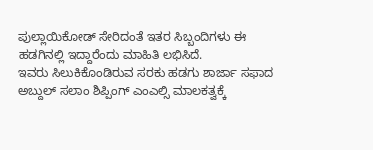ಪುಲ್ಲಾಯಿಕೋಡ್ ಸೇರಿದಂತೆ ಇತರ ಸಿಬ್ಬಂದಿಗಳು ಈ ಹಡಗಿನಲ್ಲಿ ಇದ್ದಾರೆಂದು ಮಾಹಿತಿ ಲಭಿಸಿದೆ.
ಇವರು ಸಿಲುಕಿಕೊಂಡಿರುವ ಸರಕು ಹಡಗು ಶಾರ್ಜಾ ಸಫಾದ ಅಬ್ದುಲ್ ಸಲಾಂ ಶಿಪ್ಪಿಂಗ್ ಎಂಎಲ್ಸಿ ಮಾಲಕತ್ವಕ್ಕೆ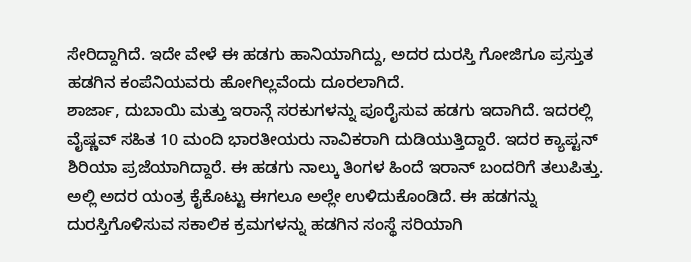ಸೇರಿದ್ದಾಗಿದೆ. ಇದೇ ವೇಳೆ ಈ ಹಡಗು ಹಾನಿಯಾಗಿದ್ದು, ಅದರ ದುರಸ್ತಿ ಗೋಜಿಗೂ ಪ್ರಸ್ತುತ ಹಡಗಿನ ಕಂಪೆನಿಯವರು ಹೋಗಿಲ್ಲವೆಂದು ದೂರಲಾಗಿದೆ.
ಶಾರ್ಜಾ, ದುಬಾಯಿ ಮತ್ತು ಇರಾನ್ಗೆ ಸರಕುಗಳನ್ನು ಪೂರೈಸುವ ಹಡಗು ಇದಾಗಿದೆ. ಇದರಲ್ಲಿ ವೈಷ್ಣವ್ ಸಹಿತ 10 ಮಂದಿ ಭಾರತೀಯರು ನಾವಿಕರಾಗಿ ದುಡಿಯುತ್ತಿದ್ದಾರೆ. ಇದರ ಕ್ಯಾಪ್ಟನ್ ಶಿರಿಯಾ ಪ್ರಜೆಯಾಗಿದ್ದಾರೆ. ಈ ಹಡಗು ನಾಲ್ಕು ತಿಂಗಳ ಹಿಂದೆ ಇರಾನ್ ಬಂದರಿಗೆ ತಲುಪಿತ್ತು. ಅಲ್ಲಿ ಅದರ ಯಂತ್ರ ಕೈಕೊಟ್ಟು ಈಗಲೂ ಅಲ್ಲೇ ಉಳಿದುಕೊಂಡಿದೆ. ಈ ಹಡಗನ್ನು ದುರಸ್ತಿಗೊಳಿಸುವ ಸಕಾಲಿಕ ಕ್ರಮಗಳನ್ನು ಹಡಗಿನ ಸಂಸ್ಥೆ ಸರಿಯಾಗಿ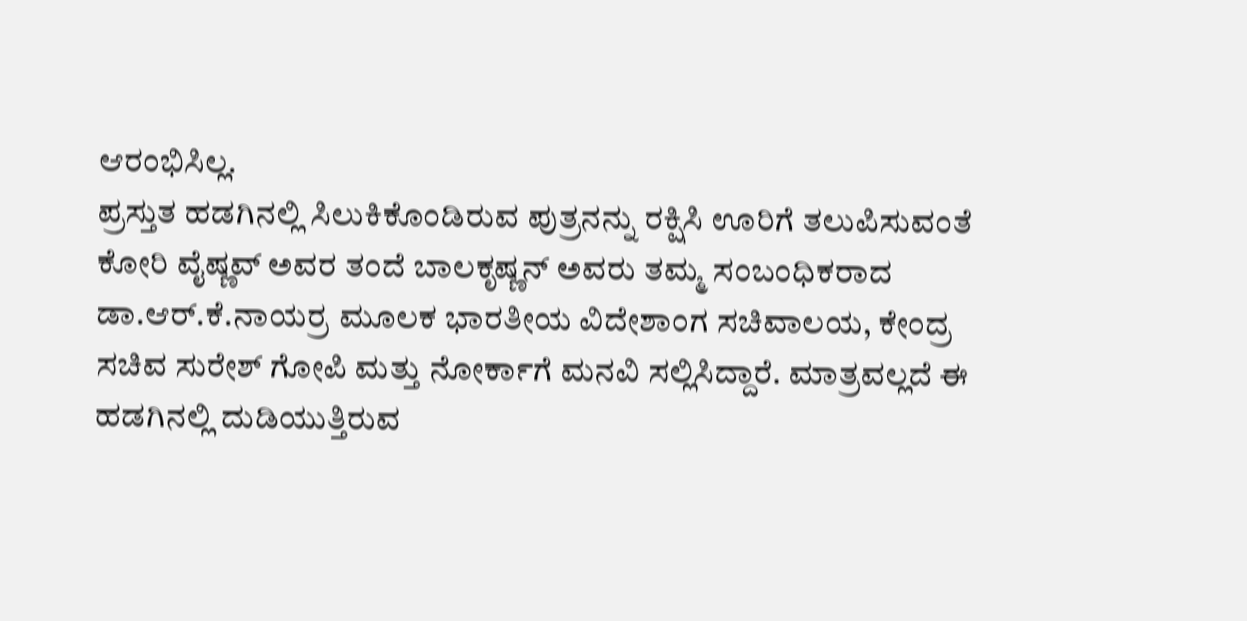ಆರಂಭಿಸಿಲ್ಲ.
ಪ್ರಸ್ತುತ ಹಡಗಿನಲ್ಲಿ ಸಿಲುಕಿಕೊಂಡಿರುವ ಪುತ್ರನನ್ನು ರಕ್ಷಿಸಿ ಊರಿಗೆ ತಲುಪಿಸುವಂತೆ ಕೋರಿ ವೈಷ್ಣವ್ ಅವರ ತಂದೆ ಬಾಲಕೃಷ್ಣನ್ ಅವರು ತಮ್ಮ ಸಂಬಂಧಿಕರಾದ ಡಾ.ಆರ್.ಕೆ.ನಾಯರ್ರ ಮೂಲಕ ಭಾರತೀಯ ವಿದೇಶಾಂಗ ಸಚಿವಾಲಯ, ಕೇಂದ್ರ ಸಚಿವ ಸುರೇಶ್ ಗೋಪಿ ಮತ್ತು ನೋರ್ಕಾಗೆ ಮನವಿ ಸಲ್ಲಿಸಿದ್ದಾರೆ. ಮಾತ್ರವಲ್ಲದೆ ಈ ಹಡಗಿನಲ್ಲಿ ದುಡಿಯುತ್ತಿರುವ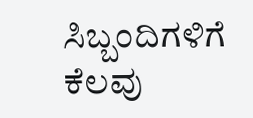ಸಿಬ್ಬಂದಿಗಳಿಗೆ ಕೆಲವು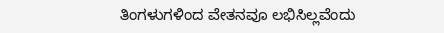ತಿಂಗಳುಗಳಿಂದ ವೇತನವೂ ಲಭಿಸಿಲ್ಲವೆಂದು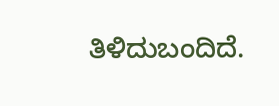ತಿಳಿದುಬಂದಿದೆ.